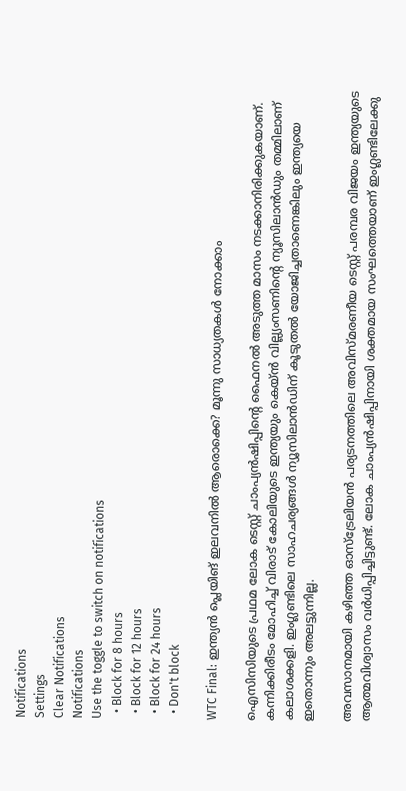Notifications
Settings
Clear Notifications
Notifications
Use the toggle to switch on notifications
  • Block for 8 hours
  • Block for 12 hours
  • Block for 24 hours
  • Don't block

WTC Final: ഇന്ത്യന്‍ പ്ലെയിങ് ഇലവനില്‍ ആരൊക്കെ? മൂന്നു സാധ്യതകള്‍ നോക്കാം

ഐസിസിയുടെ പ്രഥമ ലോക ടെസ്റ്റ് ചാംപ്യന്‍ഷിപ്പിന്റെ ഫൈനല്‍ അടുത്ത മാസം നടക്കാനിരിക്കുകയാണ്. കന്നിക്കിരീടം മോഹിച്ച് വിരാട് കോലിയുടെ ഇന്ത്യയും കെയ്ന്‍ വില്ല്യംസണിന്റെ ന്യൂസിലാന്‍ഡും തമ്മിലാണ് കലാശക്കളി. ഇംഗ്ലണ്ടിലെ സാഹചര്യങ്ങള്‍ ന്യൂസിലാന്‍ഡിന് കൂടുതല്‍ യോജിച്ചതാണെങ്കിലും ഇന്ത്യയെ ഇതൊന്നും അലട്ടുന്നില്ല.

അവസാനമായി കഴിഞ്ഞ ഓസ്‌ട്രേലിയന്‍ പര്യടനത്തിലെ അവിസ്മരണീയ ടെസ്റ്റ് പരമ്പര വിജയം ഇന്ത്യയുടെ ആത്മവിശ്വാസം വര്‍ധിപ്പിച്ചിട്ടുണ്ട്. ലോക ചാംപ്യന്‍ഷിപ്പിനായി ശക്തമായ സംഘത്തെയാണ് ഇംഗ്ലണ്ടിലേക്കു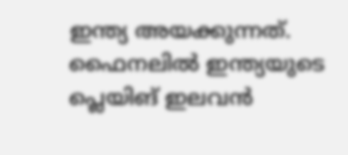ഇന്ത്യ അയക്കുന്നത്. ഫൈനലില്‍ ഇന്ത്യയുടെ പ്ലെയിങ് ഇലവന്‍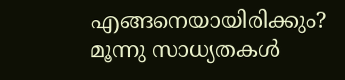എങ്ങനെയായിരിക്കും? മൂന്നു സാധ്യതകള്‍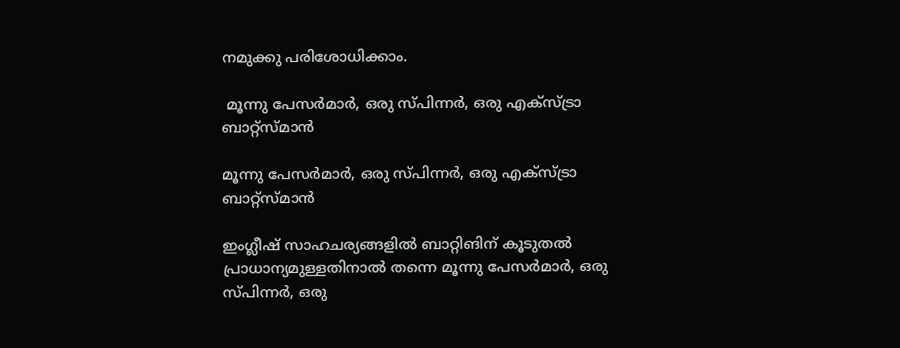നമുക്കു പരിശോധിക്കാം.

 മൂന്നു പേസര്‍മാര്‍, ഒരു സ്പിന്നര്‍, ഒരു എക്‌സ്ട്രാ ബാറ്റ്‌സ്മാന്‍

മൂന്നു പേസര്‍മാര്‍, ഒരു സ്പിന്നര്‍, ഒരു എക്‌സ്ട്രാ ബാറ്റ്‌സ്മാന്‍

ഇംഗ്ലീഷ് സാഹചര്യങ്ങളില്‍ ബാറ്റിങിന് കൂടുതല്‍ പ്രാധാന്യമുള്ളതിനാല്‍ തന്നെ മൂന്നു പേസര്‍മാര്‍, ഒരു സ്പിന്നര്‍, ഒരു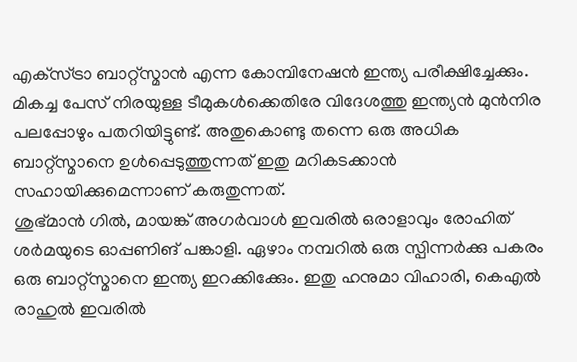എക്‌സ്ട്രാ ബാറ്റ്‌സ്മാന്‍ എന്ന കോമ്പിനേഷന്‍ ഇന്ത്യ പരീക്ഷിച്ചേക്കും. മികച്ച പേസ് നിരയുള്ള ടീമുകള്‍ക്കെതിരേ വിദേശത്തു ഇന്ത്യന്‍ മുന്‍നിര പലപ്പോഴും പതറിയിട്ടുണ്ട്. അതുകൊണ്ടു തന്നെ ഒരു അധിക ബാറ്റ്‌സ്മാനെ ഉള്‍പ്പെടുത്തുന്നത് ഇതു മറികടക്കാന്‍ സഹായിക്കുമെന്നാണ് കരുതുന്നത്.
ശുഭ്മാന്‍ ഗില്‍, മായങ്ക് അഗര്‍വാള്‍ ഇവരില്‍ ഒരാളാവും രോഹിത് ശര്‍മയുടെ ഓപ്പണിങ് പങ്കാളി. ഏഴാം നമ്പറില്‍ ഒരു സ്പിന്നര്‍ക്കു പകരം ഒരു ബാറ്റ്‌സ്മാനെ ഇന്ത്യ ഇറക്കിക്കേും. ഇതു ഹനുമാ വിഹാരി, കെഎല്‍ രാഹുല്‍ ഇവരില്‍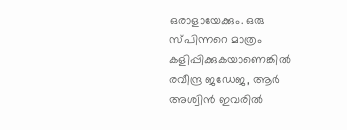ഒരാളായേക്കും. ഒരു സ്പിന്നറെ മാത്രം കളിപ്പിക്കുകയാണെങ്കില്‍ രവീന്ദ്ര ജഡേജ, ആര്‍ അശ്വിന്‍ ഇവരില്‍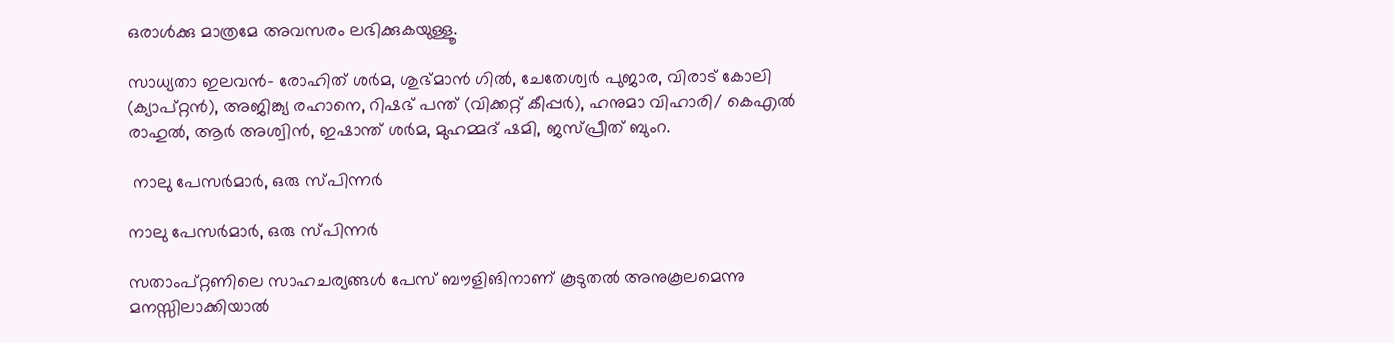ഒരാള്‍ക്കു മാത്രമേ അവസരം ലഭിക്കുകയുള്ളൂ.

സാധ്യതാ ഇലവന്‍- രോഹിത് ശര്‍മ, ശുഭ്മാന്‍ ഗില്‍, ചേതേശ്വര്‍ പുജാര, വിരാട് കോലി (ക്യാപ്റ്റന്‍), അജിങ്ക്യ രഹാനെ, റിഷഭ് പന്ത് (വിക്കറ്റ് കീപ്പര്‍), ഹനുമാ വിഹാരി/ കെഎല്‍ രാഹുല്‍, ആര്‍ അശ്വിന്‍, ഇഷാന്ത് ശര്‍മ, മുഹമ്മദ് ഷമി, ജസ്പ്രീത് ബുംറ.

 നാലു പേസര്‍മാര്‍, ഒരു സ്പിന്നര്‍

നാലു പേസര്‍മാര്‍, ഒരു സ്പിന്നര്‍

സതാംപ്റ്റണിലെ സാഹചര്യങ്ങള്‍ പേസ് ബൗളിങിനാണ് കൂടുതല്‍ അനുകൂലമെന്നു മനസ്സിലാക്കിയാല്‍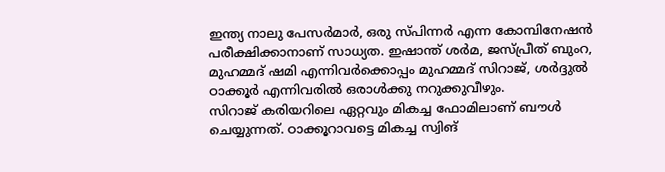ഇന്ത്യ നാലു പേസര്‍മാര്‍, ഒരു സ്പിന്നര്‍ എന്ന കോമ്പിനേഷന്‍ പരീക്ഷിക്കാനാണ് സാധ്യത. ഇഷാന്ത് ശര്‍മ, ജസ്പ്രീത് ബുംറ, മുഹമ്മദ് ഷമി എന്നിവര്‍ക്കൊപ്പം മുഹമ്മദ് സിറാജ്, ശര്‍ദ്ദുല്‍ ഠാക്കൂര്‍ എന്നിവരില്‍ ഒരാള്‍ക്കു നറുക്കുവീഴും.
സിറാജ് കരിയറിലെ ഏറ്റവും മികച്ച ഫോമിലാണ് ബൗള്‍ ചെയ്യുന്നത്. ഠാക്കൂറാവട്ടെ മികച്ച സ്വിങ്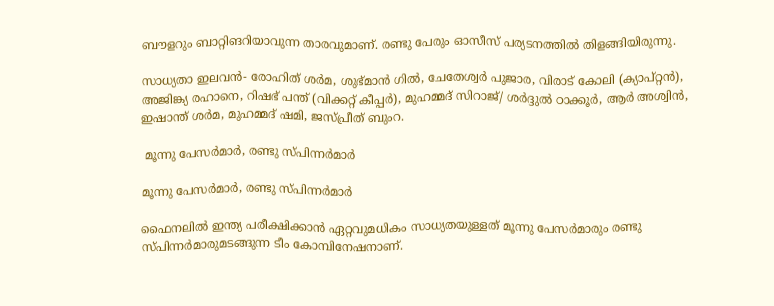ബൗളറും ബാറ്റിങറിയാവുന്ന താരവുമാണ്. രണ്ടു പേരും ഓസീസ് പര്യടനത്തില്‍ തിളങ്ങിയിരുന്നു.

സാധ്യതാ ഇലവന്‍- രോഹിത് ശര്‍മ, ശുഭ്മാന്‍ ഗില്‍, ചേതേശ്വര്‍ പുജാര, വിരാട് കോലി (ക്യാപ്റ്റന്‍), അജിങ്ക്യ രഹാനെ, റിഷഭ് പന്ത് (വിക്കറ്റ് കീപ്പര്‍), മുഹമ്മദ് സിറാജ്/ ശര്‍ദ്ദുല്‍ ഠാക്കൂര്‍, ആര്‍ അശ്വിന്‍, ഇഷാന്ത് ശര്‍മ, മുഹമ്മദ് ഷമി, ജസ്പ്രീത് ബുംറ.

 മൂന്നു പേസര്‍മാര്‍, രണ്ടു സ്പിന്നര്‍മാര്‍

മൂന്നു പേസര്‍മാര്‍, രണ്ടു സ്പിന്നര്‍മാര്‍

ഫൈനലില്‍ ഇന്ത്യ പരീക്ഷിക്കാന്‍ ഏറ്റവുമധികം സാധ്യതയുള്ളത് മൂന്നു പേസര്‍മാരും രണ്ടു സ്പിന്നര്‍മാരുമടങ്ങുന്ന ടീം കോമ്പിനേഷനാണ്.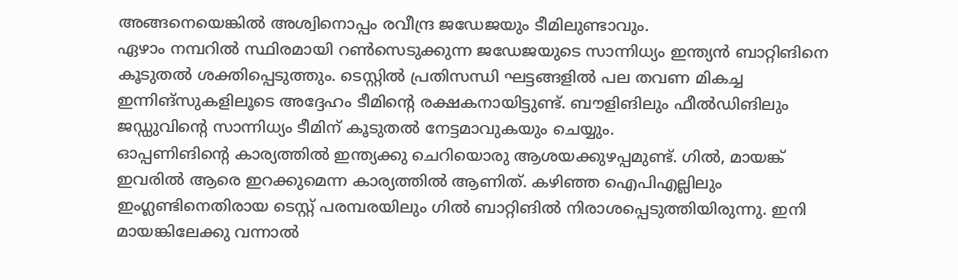അങ്ങനെയെങ്കില്‍ അശ്വിനൊപ്പം രവീന്ദ്ര ജഡേജയും ടീമിലുണ്ടാവും.
ഏഴാം നമ്പറില്‍ സ്ഥിരമായി റണ്‍സെടുക്കുന്ന ജഡേജയുടെ സാന്നിധ്യം ഇന്ത്യന്‍ ബാറ്റിങിനെ കൂടുതല്‍ ശക്തിപ്പെടുത്തും. ടെസ്റ്റില്‍ പ്രതിസന്ധി ഘട്ടങ്ങളില്‍ പല തവണ മികച്ച ഇന്നിങ്‌സുകളിലൂടെ അദ്ദേഹം ടീമിന്റെ രക്ഷകനായിട്ടുണ്ട്. ബൗളിങിലും ഫീല്‍ഡിങിലും ജഡ്ഡുവിന്റെ സാന്നിധ്യം ടീമിന് കൂടുതല്‍ നേട്ടമാവുകയും ചെയ്യും.
ഓപ്പണിങിന്റെ കാര്യത്തില്‍ ഇന്ത്യക്കു ചെറിയൊരു ആശയക്കുഴപ്പമുണ്ട്. ഗില്‍, മായങ്ക് ഇവരില്‍ ആരെ ഇറക്കുമെന്ന കാര്യത്തില്‍ ആണിത്. കഴിഞ്ഞ ഐപിഎല്ലിലും ഇംഗ്ലണ്ടിനെതിരായ ടെസ്റ്റ് പരമ്പരയിലും ഗില്‍ ബാറ്റിങില്‍ നിരാശപ്പെടുത്തിയിരുന്നു. ഇനി മായങ്കിലേക്കു വന്നാല്‍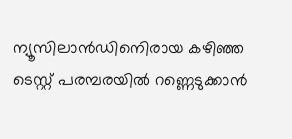ന്യൂസിലാന്‍ഡിനെിരായ കഴിഞ്ഞ ടെസ്റ്റ് പരമ്പരയില്‍ റണ്ണെടുക്കാന്‍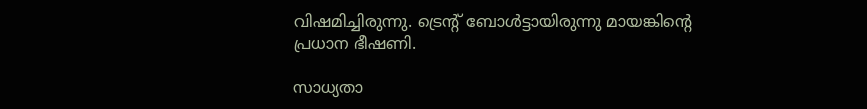വിഷമിച്ചിരുന്നു. ട്രെന്റ് ബോള്‍ട്ടായിരുന്നു മായങ്കിന്റെ പ്രധാന ഭീഷണി.

സാധ്യതാ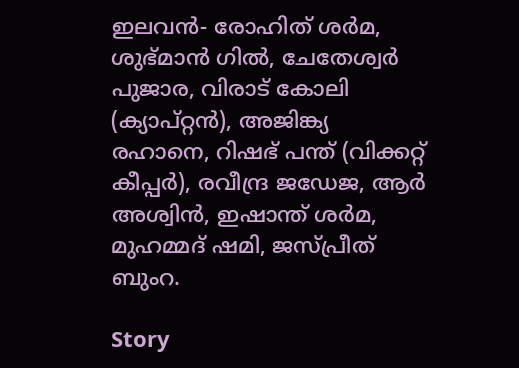ഇലവന്‍- രോഹിത് ശര്‍മ, ശുഭ്മാന്‍ ഗില്‍, ചേതേശ്വര്‍ പുജാര, വിരാട് കോലി (ക്യാപ്റ്റന്‍), അജിങ്ക്യ രഹാനെ, റിഷഭ് പന്ത് (വിക്കറ്റ് കീപ്പര്‍), രവീന്ദ്ര ജഡേജ, ആര്‍ അശ്വിന്‍, ഇഷാന്ത് ശര്‍മ, മുഹമ്മദ് ഷമി, ജസ്പ്രീത് ബുംറ.

Story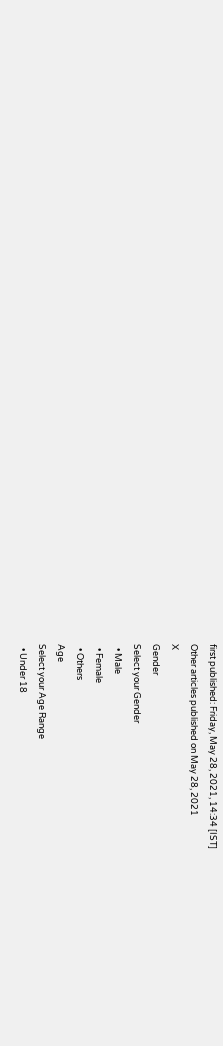first published: Friday, May 28, 2021, 14:34 [IST]
Other articles published on May 28, 2021
X
Gender
Select your Gender
  • Male
  • Female
  • Others
Age
Select your Age Range
  • Under 18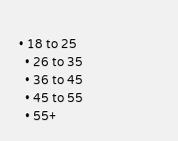• 18 to 25
  • 26 to 35
  • 36 to 45
  • 45 to 55
  • 55+